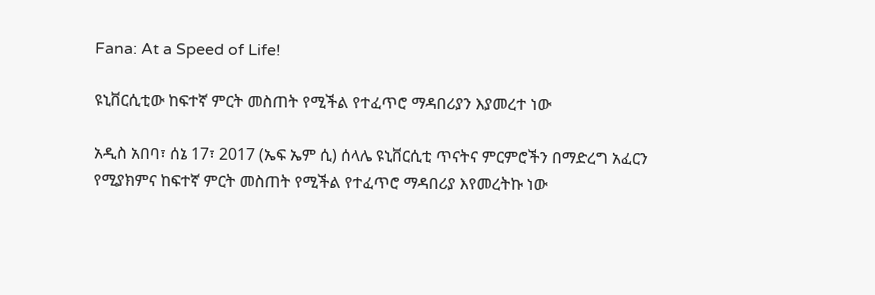Fana: At a Speed of Life!

ዩኒቨርሲቲው ከፍተኛ ምርት መስጠት የሚችል የተፈጥሮ ማዳበሪያን እያመረተ ነው

አዲስ አበባ፣ ሰኔ 17፣ 2017 (ኤፍ ኤም ሲ) ሰላሌ ዩኒቨርሲቲ ጥናትና ምርምሮችን በማድረግ አፈርን የሚያክምና ከፍተኛ ምርት መስጠት የሚችል የተፈጥሮ ማዳበሪያ እየመረትኩ ነው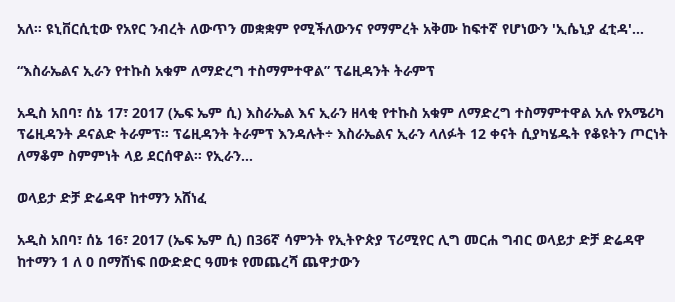አለ። ዩኒቨርሲቲው የአየር ንብረት ለውጥን መቋቋም የሚችለውንና የማምረት አቅሙ ከፍተኛ የሆነውን 'ኢሴኒያ ፈቲዳ'…

“እስራኤልና ኢራን የተኩስ አቁም ለማድረግ ተስማምተዋል” ፕሬዚዳንት ትራምፕ

አዲስ አበባ፣ ሰኔ 17፣ 2017 (ኤፍ ኤም ሲ) እስራኤል እና ኢራን ዘላቂ የተኩስ አቁም ለማድረግ ተስማምተዋል አሉ የአሜሪካ ፕሬዚዳንት ዶናልድ ትራምፕ። ፕሬዚዳንት ትራምፕ እንዳሉት÷ እስራኤልና ኢራን ላለፉት 12 ቀናት ሲያካሄዱት የቆዩትን ጦርነት ለማቆም ስምምነት ላይ ደርሰዋል። የኢራን…

ወላይታ ድቻ ድሬዳዋ ከተማን አሸነፈ

አዲስ አበባ፣ ሰኔ 16፣ 2017 (ኤፍ ኤም ሲ) በ36ኛ ሳምንት የኢትዮጵያ ፕሪሚየር ሊግ መርሐ ግብር ወላይታ ድቻ ድሬዳዋ ከተማን 1 ለ 0 በማሸነፍ በውድድር ዓመቱ የመጨረሻ ጨዋታውን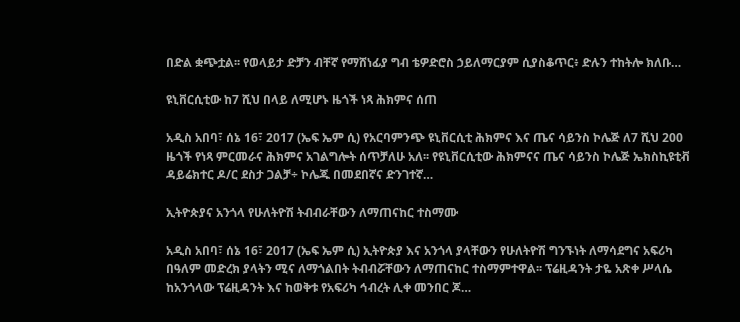በድል ቋጭቷል፡፡ የወላይታ ድቻን ብቸኛ የማሸነፊያ ግብ ቴዎድሮስ ኃይለማርያም ሲያስቆጥር፥ ድሉን ተከትሎ ክለቡ…

ዩኒቨርሲቲው ከ7 ሺህ በላይ ለሚሆኑ ዜጎች ነጻ ሕክምና ሰጠ

አዲስ አበባ፣ ሰኔ 16፣ 2017 (ኤፍ ኤም ሲ) የአርባምንጭ ዩኒቨርሲቲ ሕክምና እና ጤና ሳይንስ ኮሌጅ ለ7 ሺህ 200 ዜጎች የነጻ ምርመራና ሕክምና አገልግሎት ሰጥቻለሁ አለ፡፡ የዩኒቨርሲቲው ሕክምናና ጤና ሳይንስ ኮሌጅ ኤክስኪዩቲቭ ዳይሬክተር ዶ/ር ደስታ ጋልቻ÷ ኮሌጁ በመደበኛና ድንገተኛ…

ኢትዮጵያና አንጎላ የሁለትዮሽ ትብብራቸውን ለማጠናከር ተስማሙ

አዲስ አበባ፣ ሰኔ 16፣ 2017 (ኤፍ ኤም ሲ) ኢትዮጵያ እና አንጎላ ያላቸውን የሁለትዮሽ ግንኙነት ለማሳደግና አፍሪካ በዓለም መድረክ ያላትን ሚና ለማጎልበት ትብብሯቸውን ለማጠናከር ተስማምተዋል፡፡ ፕሬዚዳንት ታዬ አጽቀ ሥላሴ ከአንጎላው ፕሬዚዳንት እና ከወቅቱ የአፍሪካ ኅብረት ሊቀ መንበር ጆ…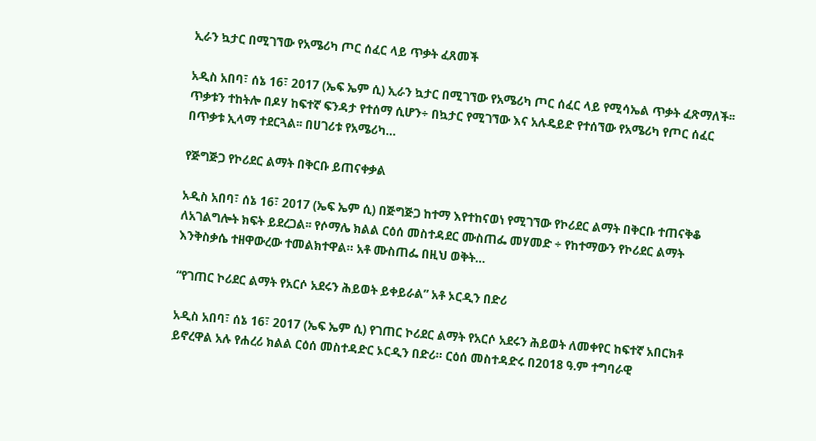ኢራን ኳታር በሚገኘው የአሜሪካ ጦር ሰፈር ላይ ጥቃት ፈጸመች

አዲስ አበባ፣ ሰኔ 16፣ 2017 (ኤፍ ኤም ሲ) ኢራን ኳታር በሚገኘው የአሜሪካ ጦር ሰፈር ላይ የሚሳኤል ጥቃት ፈጽማለች፡፡ ጥቃቱን ተከትሎ በዶሃ ከፍተኛ ፍንዳታ የተሰማ ሲሆን÷ በኳታር የሚገኘው እና አሉዴይድ የተሰኘው የአሜሪካ የጦር ሰፈር በጥቃቱ ኢላማ ተደርጓል፡፡ በሀገሪቱ የአሜሪካ…

የጅግጅጋ የኮሪደር ልማት በቅርቡ ይጠናቀቃል

አዲስ አበባ፣ ሰኔ 16፣ 2017 (ኤፍ ኤም ሲ) በጅግጅጋ ከተማ እየተከናወነ የሚገኘው የኮሪደር ልማት በቅርቡ ተጠናቅቆ ለአገልግሎት ክፍት ይደረጋል፡፡ የሶማሌ ክልል ርዕሰ መስተዳደር ሙስጠፌ መሃመድ ÷ የከተማውን የኮሪደር ልማት እንቅስቃሴ ተዘዋውረው ተመልክተዋል። አቶ ሙስጠፌ በዚህ ወቅት…

“የገጠር ኮሪደር ልማት የአርሶ አደሩን ሕይወት ይቀይራል” አቶ ኦርዲን በድሪ

አዲስ አበባ፣ ሰኔ 16፣ 2017 (ኤፍ ኤም ሲ) የገጠር ኮሪደር ልማት የአርሶ አደሩን ሕይወት ለመቀየር ከፍተኛ አበርክቶ ይኖረዋል አሉ የሐረሪ ክልል ርዕሰ መስተዳድር ኦርዲን በድሪ። ርዕሰ መስተዳድሩ በ2018 ዓ.ም ተግባራዊ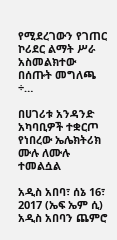የሚደረገውን የገጠር ኮሪደር ልማት ሥራ አስመልክተው በሰጡት መግለጫ ÷…

በሀገሪቱ አንዳንድ አካባቢዎች ተቋርጦ የነበረው ኤሌክትሪክ ሙሉ ለሙሉ ተመልሷል

አዲስ አበባ፣ ሰኔ 16፣ 2017 (ኤፍ ኤም ሲ) አዲስ አበባን ጨምሮ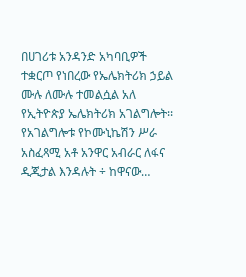በሀገሪቱ አንዳንድ አካባቢዎች ተቋርጦ የነበረው የኤሌክትሪክ ኃይል ሙሉ ለሙሉ ተመልሷል አለ የኢትዮጵያ ኤሌክትሪክ አገልግሎት፡፡ የአገልግሎቱ የኮሙኒኬሽን ሥራ አስፈጻሚ አቶ አንዋር አብራር ለፋና ዲጂታል እንዳሉት ÷ ከዋናው…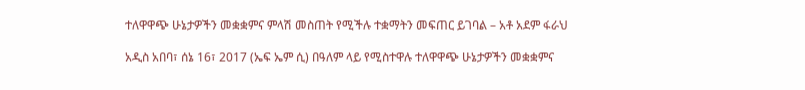ተለዋዋጭ ሁኔታዎችን መቋቋምና ምላሽ መስጠት የሚችሉ ተቋማትን መፍጠር ይገባል – አቶ አደም ፋራህ

አዲስ አበባ፣ ሰኔ 16፣ 2017 (ኤፍ ኤም ሲ) በዓለም ላይ የሚስተዋሉ ተለዋዋጭ ሁኔታዎችን መቋቋምና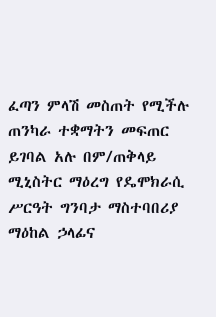ፈጣን ምላሽ መስጠት የሚችሉ ጠንካራ ተቋማትን መፍጠር ይገባል አሉ በም/ጠቅላይ ሚኒስትር ማዕረግ የዴሞክራሲ ሥርዓት ግንባታ ማስተባበሪያ ማዕከል ኃላፊና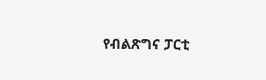የብልጽግና ፓርቲ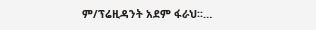ም/ፕሬዚዳንት አደም ፋራህ፡፡…